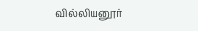வில்லியனூர்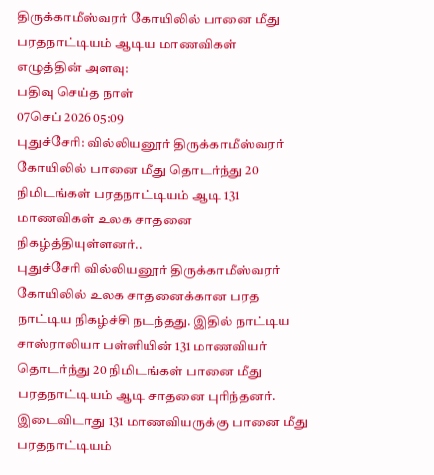திருக்காமீஸ்வரர் கோயிலில் பானை மீது பரதநாட்டியம் ஆடிய மாணவிகள்
எழுத்தின் அளவு:
பதிவு செய்த நாள்
07செப் 2026 05:09
புதுச்சேரி: வில்லியனூர் திருக்காமீஸ்வரர் கோயிலில் பானை மீது தொடர்ந்து 20 நிமிடங்கள் பரதநாட்டியம் ஆடி 131 மாணவிகள் உலக சாதனை நிகழ்த்தியுள்ளனர்..
புதுச்சேரி வில்லியனூர் திருக்காமீஸ்வரர் கோயிலில் உலக சாதனைக்கான பரத நாட்டிய நிகழ்ச்சி நடந்தது. இதில் நாட்டிய சாஸ்ராலியா பள்ளியின் 131 மாணவியர் தொடர்ந்து 20 நிமிடங்கள் பானை மீது பரதநாட்டியம் ஆடி சாதனை புரிந்தனர். இடைவிடாது 131 மாணவியருக்கு பானை மீது பரதநாட்டியம்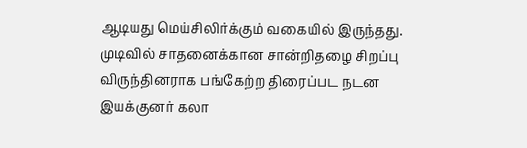ஆடியது மெய்சிலிர்க்கும் வகையில் இருந்தது. முடிவில் சாதனைக்கான சான்றிதழை சிறப்பு விருந்தினராக பங்கேற்ற திரைப்பட நடன இயக்குனர் கலா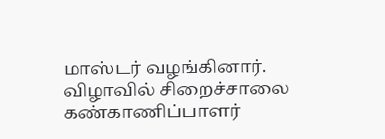மாஸ்டர் வழங்கினார். விழாவில் சிறைச்சாலை கண்காணிப்பாளர்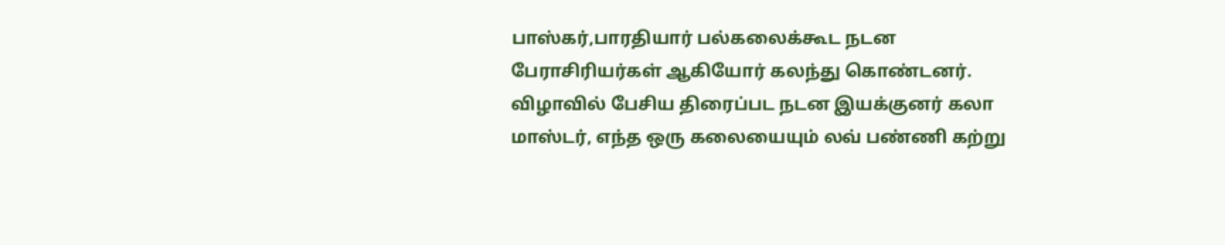பாஸ்கர்,பாரதியார் பல்கலைக்கூட நடன பேராசிரியர்கள் ஆகியோர் கலந்து கொண்டனர். விழாவில் பேசிய திரைப்பட நடன இயக்குனர் கலா மாஸ்டர், எந்த ஒரு கலையையும் லவ் பண்ணி கற்று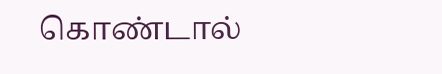கொண்டால்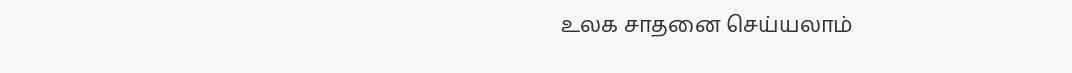உலக சாதனை செய்யலாம்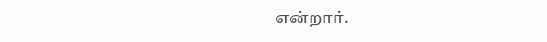என்றார்.